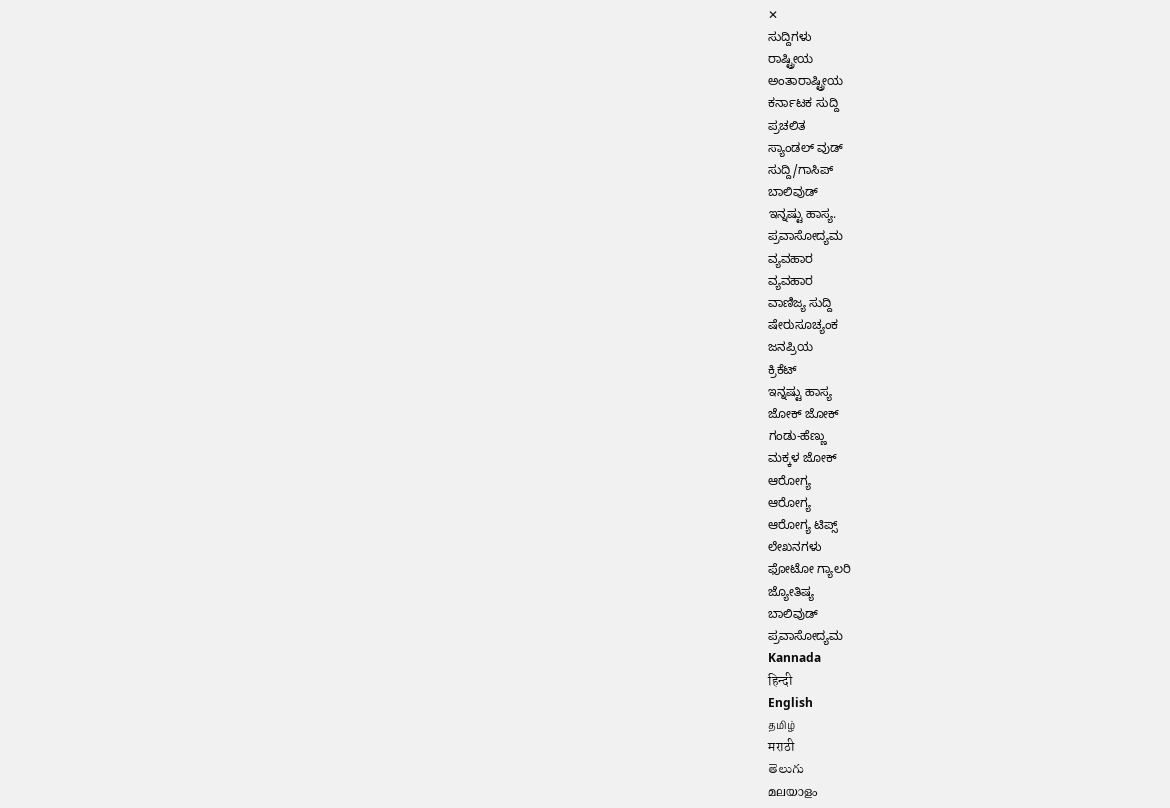✕
ಸುದ್ದಿಗಳು
ರಾಷ್ಟ್ರೀಯ
ಅಂತಾರಾಷ್ಟ್ರೀಯ
ಕರ್ನಾಟಕ ಸುದ್ದಿ
ಪ್ರಚಲಿತ
ಸ್ಯಾಂಡಲ್ ವುಡ್
ಸುದ್ದಿ/ಗಾಸಿಪ್
ಬಾಲಿವುಡ್
ಇನ್ನಷ್ಟು ಹಾಸ್ಯ.
ಪ್ರವಾಸೋದ್ಯಮ
ವ್ಯವಹಾರ
ವ್ಯವಹಾರ
ವಾಣಿಜ್ಯ ಸುದ್ದಿ
ಷೇರುಸೂಚ್ಯಂಕ
ಜನಪ್ರಿಯ
ಕ್ರಿಕೆಟ್
ಇನ್ನಷ್ಟು ಹಾಸ್ಯ
ಜೋಕ್ ಜೋಕ್
ಗಂಡು-ಹೆಣ್ಣು
ಮಕ್ಕಳ ಜೋಕ್
ಆರೋಗ್ಯ
ಆರೋಗ್ಯ
ಆರೋಗ್ಯ ಟಿಪ್ಸ್
ಲೇಖನಗಳು
ಫೋಟೋ ಗ್ಯಾಲರಿ
ಜ್ಯೋತಿಷ್ಯ
ಬಾಲಿವುಡ್
ಪ್ರವಾಸೋದ್ಯಮ
Kannada
हिन्दी
English
தமிழ்
मराठी
తెలుగు
മലയാളം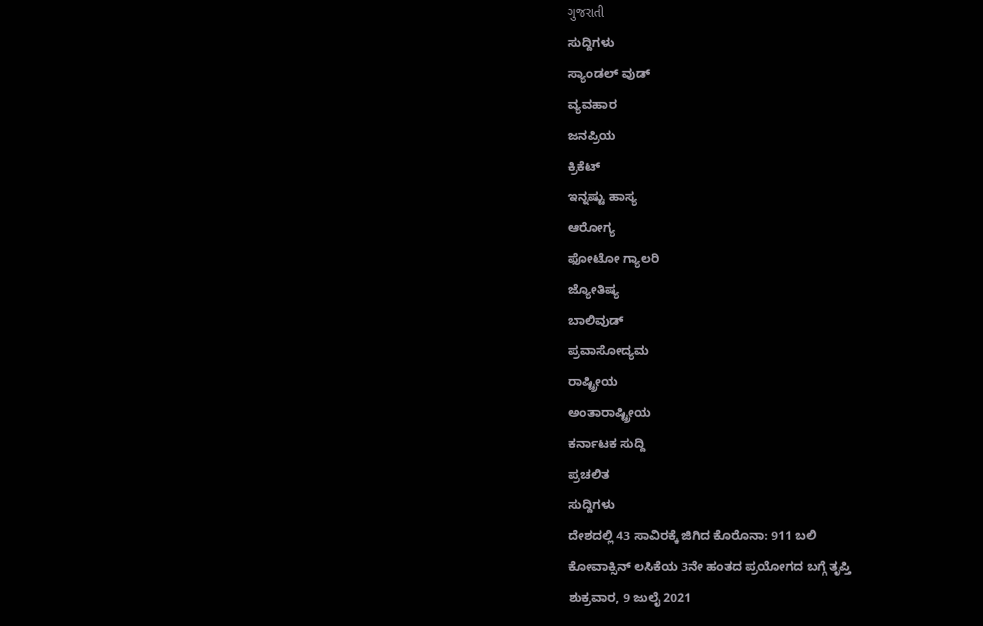ગુજરાતી
ಸುದ್ದಿಗಳು
ಸ್ಯಾಂಡಲ್ ವುಡ್
ವ್ಯವಹಾರ
ಜನಪ್ರಿಯ
ಕ್ರಿಕೆಟ್
ಇನ್ನಷ್ಟು ಹಾಸ್ಯ
ಆರೋಗ್ಯ
ಫೋಟೋ ಗ್ಯಾಲರಿ
ಜ್ಯೋತಿಷ್ಯ
ಬಾಲಿವುಡ್
ಪ್ರವಾಸೋದ್ಯಮ
ರಾಷ್ಟ್ರೀಯ
ಅಂತಾರಾಷ್ಟ್ರೀಯ
ಕರ್ನಾಟಕ ಸುದ್ದಿ
ಪ್ರಚಲಿತ
ಸುದ್ದಿಗಳು
ದೇಶದಲ್ಲಿ 43 ಸಾವಿರಕ್ಕೆ ಜಿಗಿದ ಕೊರೊನಾ: 911 ಬಲಿ
ಕೋವಾಕ್ಸಿನ್ ಲಸಿಕೆಯ 3ನೇ ಹಂತದ ಪ್ರಯೋಗದ ಬಗ್ಗೆ ತೃಪ್ತಿ
ಶುಕ್ರವಾರ, 9 ಜುಲೈ 2021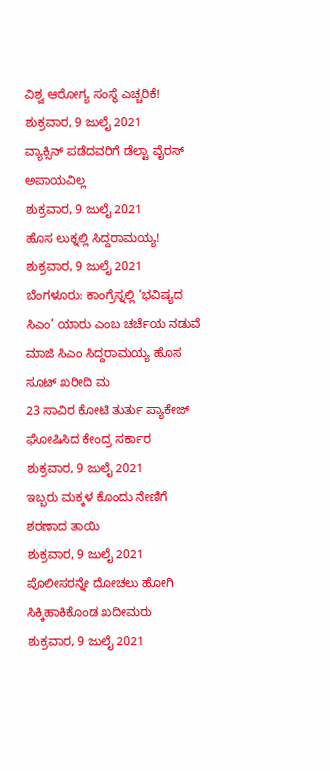ವಿಶ್ವ ಆರೋಗ್ಯ ಸಂಸ್ಥೆ ಎಚ್ಚರಿಕೆ!
ಶುಕ್ರವಾರ, 9 ಜುಲೈ 2021
ವ್ಯಾಕ್ಸಿನ್ ಪಡೆದವರಿಗೆ ಡೆಲ್ಟಾ ವೈರಸ್ ಅಪಾಯವಿಲ್ಲ
ಶುಕ್ರವಾರ, 9 ಜುಲೈ 2021
ಹೊಸ ಲುಕ್ನಲ್ಲಿ ಸಿದ್ದರಾಮಯ್ಯ!
ಶುಕ್ರವಾರ, 9 ಜುಲೈ 2021
ಬೆಂಗಳೂರು: ಕಾಂಗ್ರೆಸ್ನಲ್ಲಿ ‘ಭವಿಷ್ಯದ ಸಿಎಂ’ ಯಾರು ಎಂಬ ಚರ್ಚೆಯ ನಡುವೆ ಮಾಜಿ ಸಿಎಂ ಸಿದ್ದರಾಮಯ್ಯ ಹೊಸ ಸೂಟ್ ಖರೀದಿ ಮ
23 ಸಾವಿರ ಕೋಟಿ ತುರ್ತು ಪ್ಯಾಕೇಜ್ ಘೋಷಿಸಿದ ಕೇಂದ್ರ ಸರ್ಕಾರ
ಶುಕ್ರವಾರ, 9 ಜುಲೈ 2021
ಇಬ್ಬರು ಮಕ್ಕಳ ಕೊಂದು ನೇಣಿಗೆ ಶರಣಾದ ತಾಯಿ
ಶುಕ್ರವಾರ, 9 ಜುಲೈ 2021
ಪೊಲೀಸರನ್ನೇ ದೋಚಲು ಹೋಗಿ ಸಿಕ್ಕಿಹಾಕಿಕೊಂಡ ಖದೀಮರು
ಶುಕ್ರವಾರ, 9 ಜುಲೈ 2021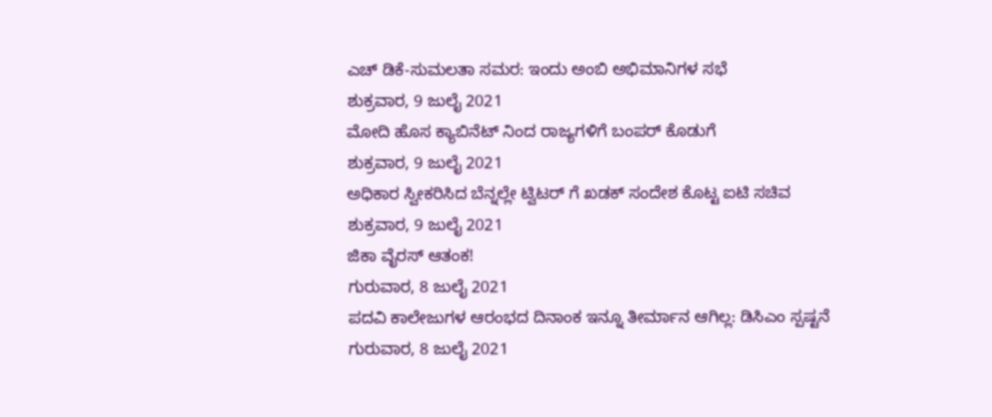ಎಚ್ ಡಿಕೆ-ಸುಮಲತಾ ಸಮರ: ಇಂದು ಅಂಬಿ ಅಭಿಮಾನಿಗಳ ಸಭೆ
ಶುಕ್ರವಾರ, 9 ಜುಲೈ 2021
ಮೋದಿ ಹೊಸ ಕ್ಯಾಬಿನೆಟ್ ನಿಂದ ರಾಜ್ಯಗಳಿಗೆ ಬಂಪರ್ ಕೊಡುಗೆ
ಶುಕ್ರವಾರ, 9 ಜುಲೈ 2021
ಅಧಿಕಾರ ಸ್ವೀಕರಿಸಿದ ಬೆನ್ನಲ್ಲೇ ಟ್ವಿಟರ್ ಗೆ ಖಡಕ್ ಸಂದೇಶ ಕೊಟ್ಟ ಐಟಿ ಸಚಿವ
ಶುಕ್ರವಾರ, 9 ಜುಲೈ 2021
ಜಿಕಾ ವೈರಸ್ ಆತಂಕ!
ಗುರುವಾರ, 8 ಜುಲೈ 2021
ಪದವಿ ಕಾಲೇಜುಗಳ ಆರಂಭದ ದಿನಾಂಕ ಇನ್ನೂ ತೀರ್ಮಾನ ಆಗಿಲ್ಲ: ಡಿಸಿಎಂ ಸ್ಪಷ್ಟನೆ
ಗುರುವಾರ, 8 ಜುಲೈ 2021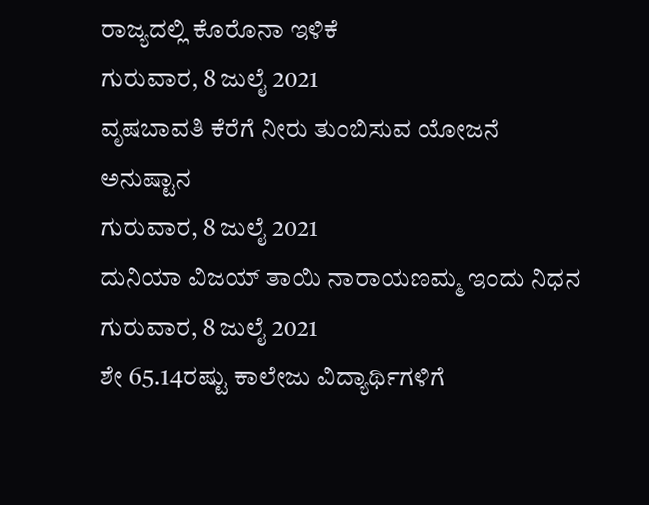ರಾಜ್ಯದಲ್ಲಿ ಕೊರೊನಾ ಇಳಿಕೆ
ಗುರುವಾರ, 8 ಜುಲೈ 2021
ವೃಷಬಾವತಿ ಕೆರೆಗೆ ನೀರು ತುಂಬಿಸುವ ಯೋಜನೆ ಅನುಷ್ಟಾನ
ಗುರುವಾರ, 8 ಜುಲೈ 2021
ದುನಿಯಾ ವಿಜಯ್ ತಾಯಿ ನಾರಾಯಣಮ್ಮ ಇಂದು ನಿಧನ
ಗುರುವಾರ, 8 ಜುಲೈ 2021
ಶೇ 65.14ರಷ್ಟು ಕಾಲೇಜು ವಿದ್ಯಾರ್ಥಿಗಳಿಗೆ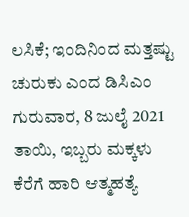ಲಸಿಕೆ; ಇಂದಿನಿಂದ ಮತ್ತಷ್ಟು ಚುರುಕು ಎಂದ ಡಿಸಿಎಂ
ಗುರುವಾರ, 8 ಜುಲೈ 2021
ತಾಯಿ, ಇಬ್ಬರು ಮಕ್ಕಳು ಕೆರೆಗೆ ಹಾರಿ ಆತ್ಮಹತ್ಯೆ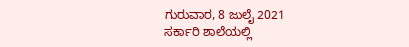ಗುರುವಾರ, 8 ಜುಲೈ 2021
ಸರ್ಕಾರಿ ಶಾಲೆಯಲ್ಲಿ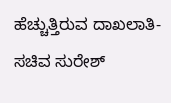ಹೆಚ್ಚುತ್ತಿರುವ ದಾಖಲಾತಿ- ಸಚಿವ ಸುರೇಶ್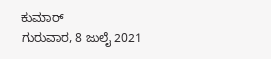ಕುಮಾರ್
ಗುರುವಾರ, 8 ಜುಲೈ 2021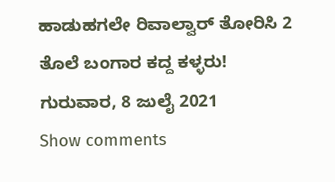ಹಾಡುಹಗಲೇ ರಿವಾಲ್ವಾರ್ ತೋರಿಸಿ 2 ತೊಲೆ ಬಂಗಾರ ಕದ್ದ ಕಳ್ಳರು!
ಗುರುವಾರ, 8 ಜುಲೈ 2021
Show comments